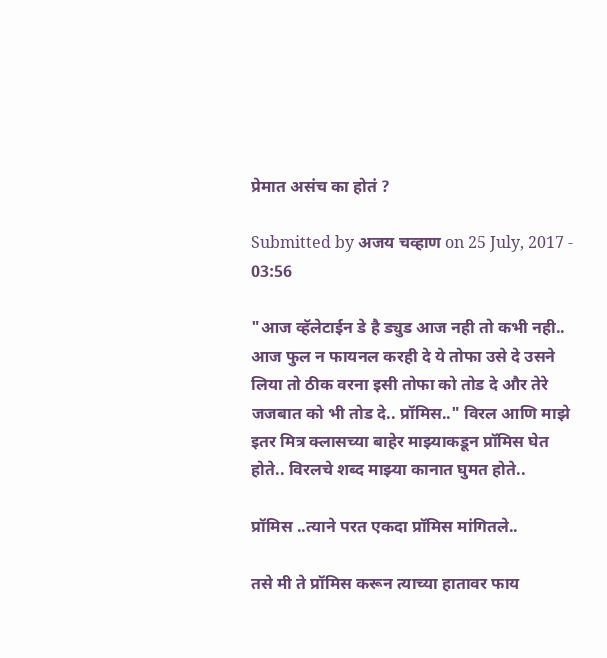प्रेमात असंच का होतं ?

Submitted by अजय चव्हाण on 25 July, 2017 - 03:56

"आज व्हॅलेटाईन डे है ड्युड आज नही तो कभी नही..
आज फुल न फायनल करही दे ये तोफा उसे दे उसने लिया तो ठीक वरना इसी तोफा को तोड दे और तेरे जजबात को भी तोड दे.. प्रॉमिस.." विरल आणि माझे इतर मित्र क्लासच्या बाहेर माझ्याकडून प्रॉमिस घेत होते.. विरलचे शब्द माझ्या कानात घुमत होते..

प्रॉमिस ..त्याने परत एकदा प्रॉमिस मांगितले..

तसे मी ते प्रॉमिस करून त्याच्या हातावर फाय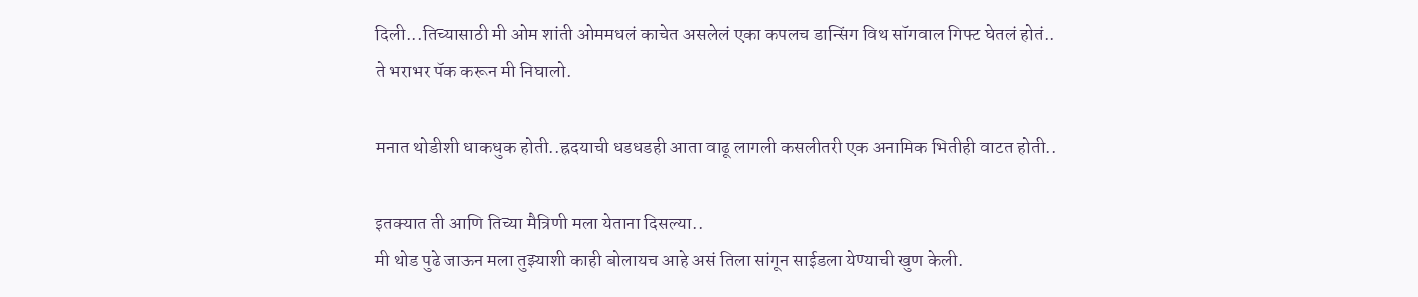दिली...तिच्यासाठी मी ओम शांती ओममधलं काचेत असलेलं एका कपलच डान्सिंग विथ सॉगवाल गिफ्ट घेतलं होतं..
ते भराभर पॅक करून मी निघालो.

मनात थोडीशी धाकधुक होती..ह्रदयाची धडधडही आता वाढू लागली कसलीतरी एक अनामिक भितीही वाटत होती..

इतक्यात ती आणि तिच्या मैत्रिणी मला येताना दिसल्या..
मी थोड पुढे जाऊन मला तुझ्याशी काही बोलायच आहे असं तिला सांगून साईडला येण्याची खुण केली.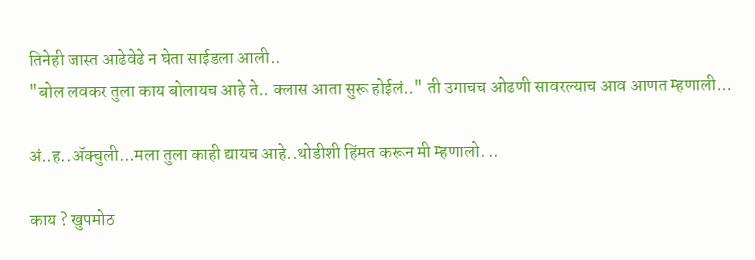तिनेही जास्त आढेवेढे न घेता साईडला आली..
"बोल लवकर तुला काय बोलायच आहे ते.. क्लास आता सुरू होईलं.." ती उगाचच ओढणी सावरल्याच आव आणत म्हणाली...

अं..ह..ॲक्चुली...मला तुला काही द्यायच आहे..थोडीशी हिंमत करून मी म्हणालो. ..

काय ? खुपमोठ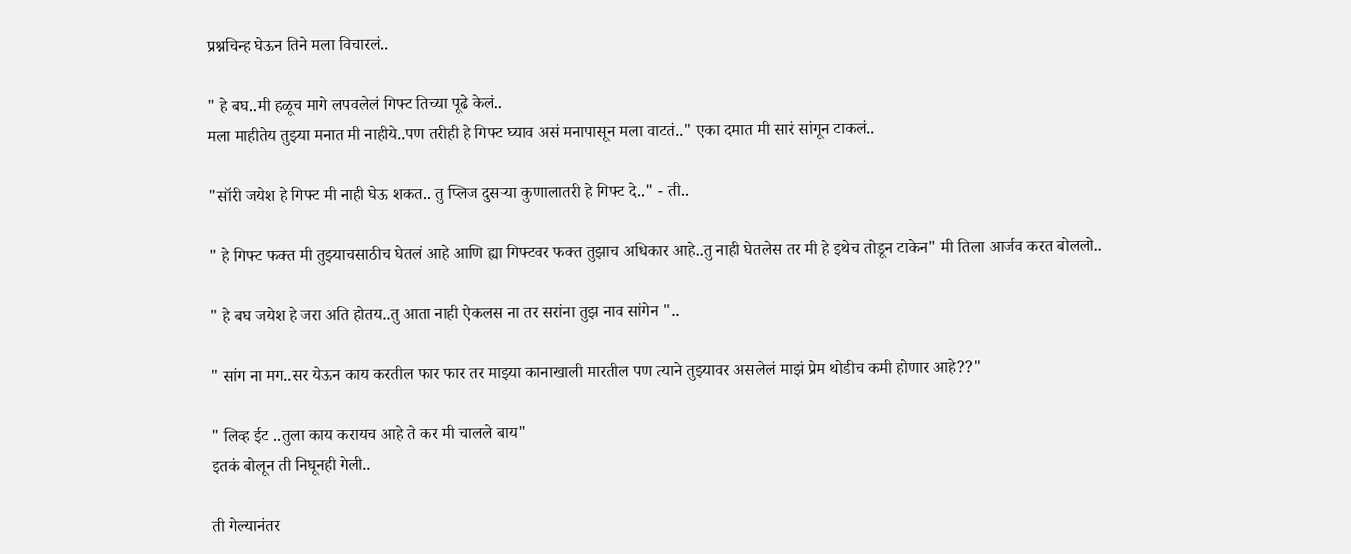प्रश्नचिन्ह घेऊन तिने मला विचारलं..

" हे बघ..मी हळूच मागे लपवलेलं गिफ्ट तिच्या पूढे केलं..
मला माहीतेय तुझ्या मनात मी नाहीये..पण तरीही हे गिफ्ट घ्याव असं मनापासून मला वाटतं.." एका दमात मी सारं सांगून टाकलं..

"सॉरी जयेश हे गिफ्ट मी नाही घेऊ शकत.. तु प्लिज दुसर्‍या कुणालातरी हे गिफ्ट दे.." - ती..

" हे गिफ्ट फक्त मी तुझ्याचसाठीच घेतलं आहे आणि ह्या गिफ्टवर फक्त तुझाच अधिकार आहे..तु नाही घेतलेस तर मी हे इथेच तोडून टाकेन" मी तिला आर्जव करत बोललो..

" हे बघ जयेश हे जरा अति होतय..तु आता नाही ऐकलस ना तर सरांना तुझ नाव सांगेन "..

" सांग ना मग..सर येऊन काय करतील फार फार तर माझ्या कानाखाली मारतील पण त्याने तुझ्यावर असलेलं माझं प्रेम थोडीच कमी होणार आहे??"

" लिव्ह ईट ..तुला काय करायच आहे ते कर मी चालले बाय"
इतकं बोलून ती निघूनही गेली..

ती गेल्यानंतर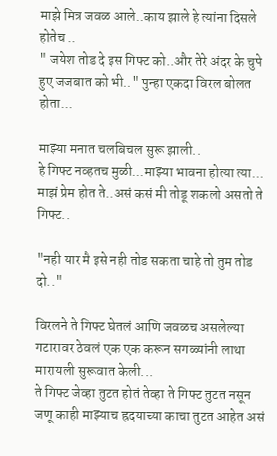माझे मित्र जवळ आले..काय झाले हे त्यांना दिसले होतेच ..
" जयेश तोड दे इस गिफ्ट को..और तेरे अंदर के चुपे हुए जजबात को भी.." पुन्हा एकदा विरल बोलत होता...

माझ्या मनात चलबिचल सुरू झाली..
हे गिफ्ट नव्हतच मुळी...माझ्या भावना होत्या त्या... माझं प्रेम होत ते..असं कसं मी तोडू शकलो असतो ते गिफ्ट..

"नही यार मै इसे नही तोड सकता चाहे तो तुम तोड दो.."

विरलने ते गिफ्ट घेतलं आणि जवळच असलेल्या गटारावर ठेवलं एक एक करून सगळ्यांनी लाथा मारायली सुरूवात केली...
ते गिफ्ट जेव्हा तुटत होतं तेव्हा ते गिफ्ट तुटत नसून जणू काही माझ्याच ह्रदयाच्या काचा तुटत आहेत असं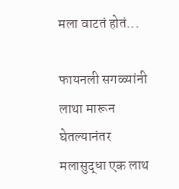मला वाटतं होतं...

फायनली सगळ्यांनी लाथा मारून घेतल्यानंतर मलासुद्धा एक लाथ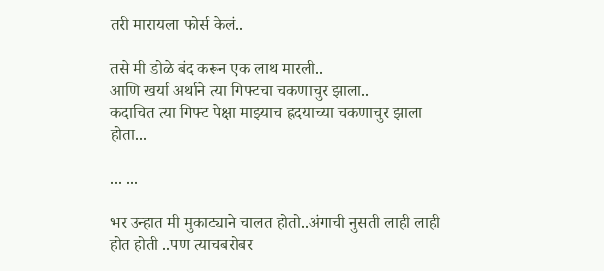तरी मारायला फोर्स केलं..

तसे मी डोळे बंद करून एक लाथ मारली..
आणि खर्या अर्थाने त्या गिफ्टचा चकणाचुर झाला..
कदाचित त्या गिफ्ट पेक्षा माझ्याच ह्रदयाच्या चकणाचुर झाला होता...

... ...

भर उन्हात मी मुकाट्याने चालत होतो..अंगाची नुसती लाही लाही होत होती ..पण त्याचबरोबर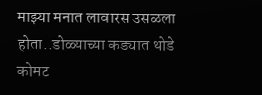माझ्या मनात लावारस उसळला होता..डोळ्याच्या कड्यात थोडे कोमट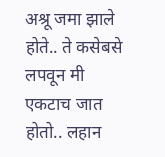अश्रू जमा झाले होते.. ते कसेबसे लपवून मी एकटाच जात होतो.. लहान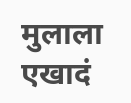मुलाला एखादं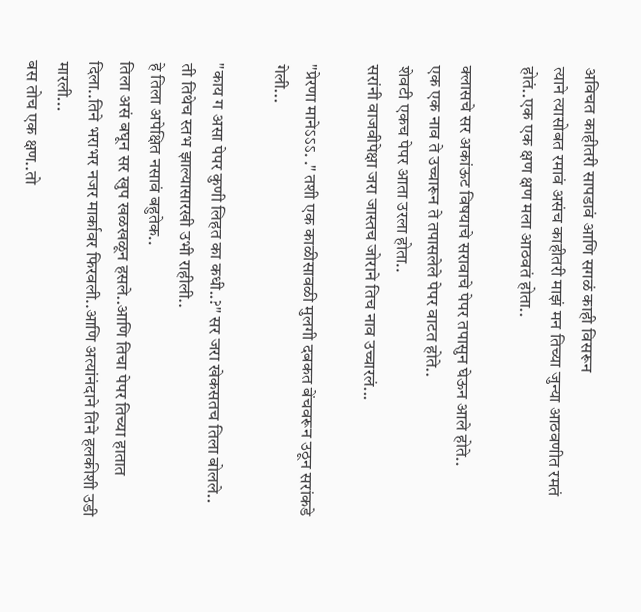अविचत काहीतरी सापडावं आणि सगळं काही विसरून
त्याने त्यासोबत रमावं असंच काहीतरी माझं मन तिच्या जुन्या आठवणीत रमतं होतं..एक एक क्षण क्षण मला आठवतं होता..

क्लासचे सर अकांऊट विषयाचे सरावाचे पेपर तपासुन घेऊन आले होते..
एक एक नाव ते उच्चारून ते तपासलेले पेपर वाटत होते..
शेवटी एकच पेपर आता उरला होता..
सरांनी वाजवीपेक्षा जरा जास्तच जोराने तिच नाव उच्चारलं...

"प्रेरणा मानेऽऽऽ. ." तशी एक काळीसावळी मुलगी दबकत बेंचवरून उठून सरांकडे गेली...

"काय ग असा पेपर कुणी लिहत का कधी..?" सर जरा खेकसतच तिला बोलले..
ती तिथेच स्तभ झाल्यासारखी उभी राहीली..
हे तिला अपेक्षित नसावं बहुतेक..
तिला असं बघून सर खुप खळखळून हसले..आणि तिचा पेपर तिच्या हातात दिला..तिने भराभर नजर मार्कावर फिरवली..आणि अत्यांनंदाने तिने हलकीशी उडी मारली...
बस तोच एक क्षण..तो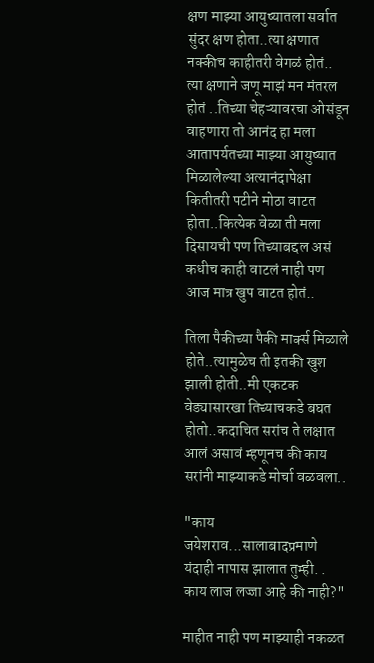क्षण माझ्या आयुष्यातला सर्वात सुंदर क्षण होता..त्या क्षणात नक्कीच काहीतरी वेगळं होतं..
त्या क्षणाने जणू माझं मन मंतरल होतं ..तिच्या चेहऱ्यावरचा ओसंडून वाहणारा तो आनंद हा मला आतापर्यतच्या माझ्या आयुष्यात मिळालेल्या अत्यानंदापेक्षा कितीतरी पटीने मोठा वाटत होता..कित्येक वेळा ती मला दिसायची पण तिच्याबद्दल असं कधीच काही वाटलं नाही पण आज मात्र खुप वाटत होतं..

तिला पैकीच्या पैकी मार्क्स मिळाले होते..त्यामुळेच ती इतकी खुश झाली होती..मी एकटक वेड्यासारखा तिच्याचकडे बघत होतो..कदाचित सरांच ते लक्षात आलं असावं म्हणूनच की काय सरांनी माझ्याकडे मोर्चा वळवला..

"काय जयेशराव...सालाबादप्रमाणे यंदाही नापास झालात तुम्ही. .
काय लाज लज्जा आहे की नाही?"

माहीत नाही पण माझ्याही नकळत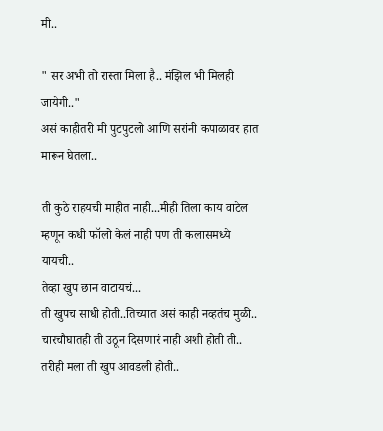मी..

" सर अभी तो रास्ता मिला है.. मंझिल भी मिलही जायेगी.."
असं काहीतरी मी पुटपुटलो आणि सरांनी कपाळावर हात मारून घेतला..

ती कुठे राहयची माहीत नाही...मीही तिला काय वाटेल म्हणून कधी फॉलो केलं नाही पण ती कलासमध्ये यायची..
तेव्हा खुप छान वाटायचं...
ती खुपच साधी होती..तिच्यात असं काही नव्हतंच मुळी..
चारचौघातही ती उठून दिसणारं नाही अशी होती ती..
तरीही मला ती खुप आवडली होती..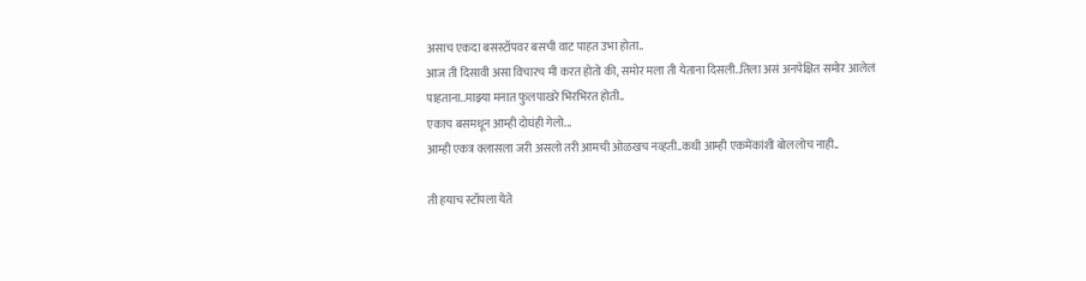असाच एकदा बसस्टॉपवर बसची वाट पाहत उभा होता..
आज ती दिसावी असा विचारच मी करत होतो की, समोर मला ती येताना दिसली..तिला असं अनपेक्षित समोर आलेलं पाहताना..माझ्या मनात फुलपाखरे भिरभिरत होती..
एकाच बसमधून आम्ही दोघंही गेलो...
आम्ही एकत्र क्लासला जरी असलो तरी आमची ओळखच नव्हती..कधी आम्ही एकमेंकांशी बोललोच नाही..

ती हयाच स्टॉपला येते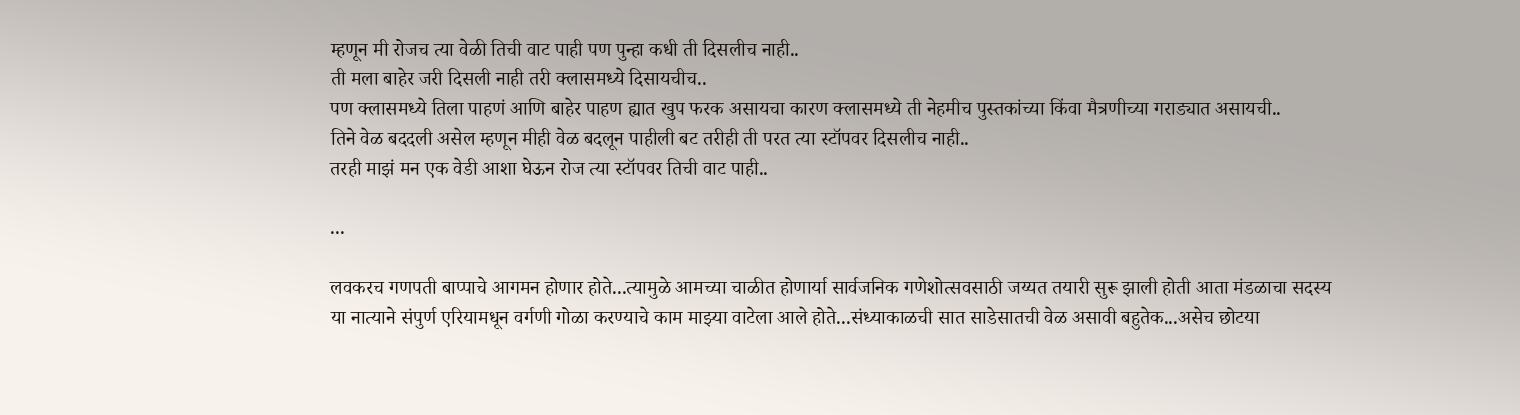म्हणून मी रोजच त्या वेळी तिची वाट पाही पण पुन्हा कधी ती दिसलीच नाही..
ती मला बाहेर जरी दिसली नाही तरी क्लासमध्ये दिसायचीच..
पण क्लासमध्ये तिला पाहणं आणि बाहेर पाहण ह्यात खुप फरक असायचा कारण क्लासमध्ये ती नेहमीच पुस्तकांच्या किंवा मैत्रणीच्या गराड्यात असायची..
तिने वेळ बददली असेल म्हणून मीही वेळ बदलून पाहीली बट तरीही ती परत त्या स्टॉपवर दिसलीच नाही..
तरही माझं मन एक वेडी आशा घेऊन रोज त्या स्टॉपवर तिची वाट पाही..

...

लवकरच गणपती बाप्पाचे आगमन होणार होते...त्यामुळे आमच्या चाळीत होणार्या सार्वजनिक गणेशोत्सवसाठी जय्यत तयारी सुरू झाली होती आता मंडळाचा सदस्य या नात्याने संपुर्ण एरियामधून वर्गणी गोळा करण्याचे काम माझ्या वाटेला आले होते...संध्याकाळची सात साडेसातची वेळ असावी बहुतेक...असेच छोटया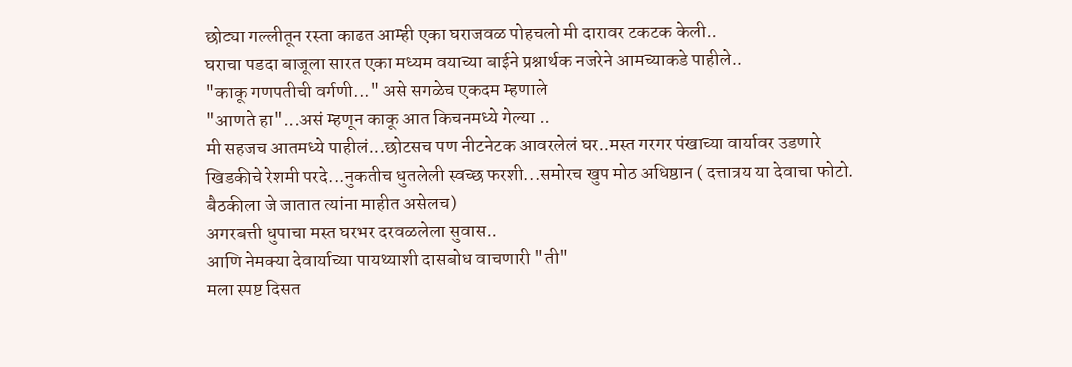छोट्या गल्लीतून रस्ता काढत आम्ही एका घराजवळ पोहचलो मी दारावर टकटक केली..
घराचा पडदा बाजूला सारत एका मध्यम वयाच्या बाईने प्रश्नार्थक नजरेने आमच्याकडे पाहीले..
"काकू गणपतीची वर्गणी..." असे सगळेच एकदम म्हणाले
"आणते हा"...असं म्हणून काकू आत किचनमध्ये गेल्या ..
मी सहजच आतमध्ये पाहीलं...छोटसच पण नीटनेटक आवरलेलं घर..मस्त गरगर पंखाच्या वार्यावर उडणारे खिडकीचे रेशमी परदे...नुकतीच धुतलेली स्वच्छ फरशी...समोरच खुप मोठ अधिष्ठान ( दत्तात्रय या देवाचा फोटो. बैठकीला जे जातात त्यांना माहीत असेलच)
अगरबत्ती धुपाचा मस्त घरभर दरवळलेला सुवास..
आणि नेमक्या देवार्याच्या पायथ्याशी दासबोध वाचणारी "ती"
मला स्पष्ट दिसत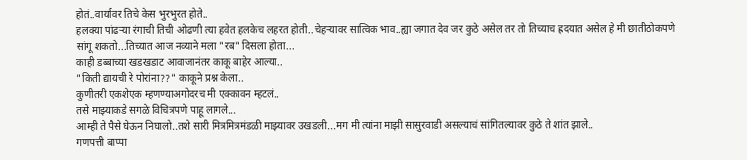होतं..वार्यावर तिचे केस भुरभुरत होते..
हलक्या पांढर्‍या रंगाची तिची ओढणी त्या हवेत हलकेच लहरत होती..चेहर्‍यावर सात्विक भाव..ह्या जगात देव जर कुठे असेल तर तो तिच्याच ह्रदयात असेल हे मी छातीठोकपणे सांगू शकतो...तिच्यात आज नव्याने मला "रब" दिसला होता...
काही डब्बाच्या खडखडाट आवाजानंतर काकू बाहेर आल्या..
"किती द्यायची रे पोरांना??" काकूने प्रश्न केला..
कुणीतरी एकशेएक म्हणण्याअगोदरच मी एक्कावन म्हटलं..
तसे माझ्याकडे सगळे विचित्रपणे पाहू लागले...
आम्ही ते पैसे घेऊन निघालो..तशे सारी मित्रमित्रमंडळी माझ्यावर उखडली...मग मी त्यांना माझी सासुरवाडी असल्याचं सांगितल्यावर कुठे ते शांत झाले..
गणपत्ती बाप्पा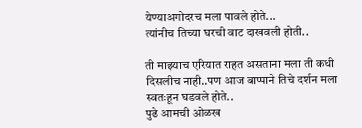येण्याअगोदरच मला पावले होते...
त्यांनीच तिच्या घरची वाट दाखवली होती..

ती माझ्याच एरियात राहत असताना मला ती कधी दिसलीच नाही..पण आज बाप्पाने तिचे दर्शन मला स्वतःहून घडवले होते..
पुढे आमची ओळख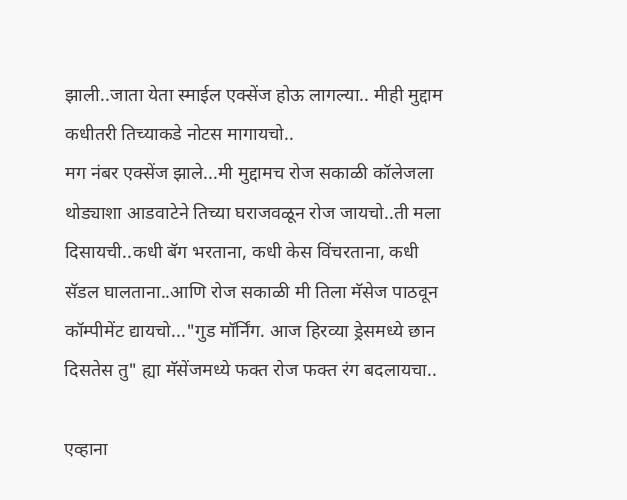झाली..जाता येता स्माईल एक्सेंज होऊ लागल्या.. मीही मुद्दाम कधीतरी तिच्याकडे नोटस मागायचो..
मग नंबर एक्सेंज झाले...मी मुद्दामच रोज सकाळी कॉलेजला थोड्याशा आडवाटेने तिच्या घराजवळून रोज जायचो..ती मला दिसायची..कधी बॅग भरताना, कधी केस विंचरताना, कधी सॅडल घालताना..आणि रोज सकाळी मी तिला मॅसेज पाठवून कॉम्पीमेंट द्यायचो..."गुड मॉर्निंग. आज हिरव्या ड्रेसमध्ये छान दिसतेस तु" ह्या मॅसेंजमध्ये फक्त रोज फक्त रंग बदलायचा..

एव्हाना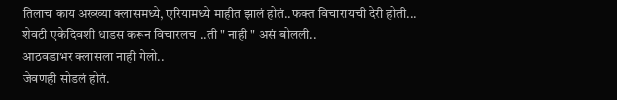तिलाच काय अख्ख्या क्लासमध्ये, एरियामध्ये माहीत झालं होतं..फक्त विचारायची देरी होती...
शेवटी एकेदिवशी धाडस करून विचारलच ..ती " नाही " असं बोलली..
आठवडाभर क्लासला नाही गेलो..
जेवणही सोडलं होतं.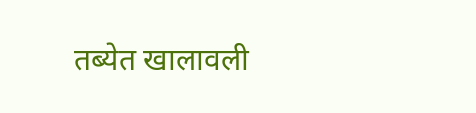तब्येत खालावली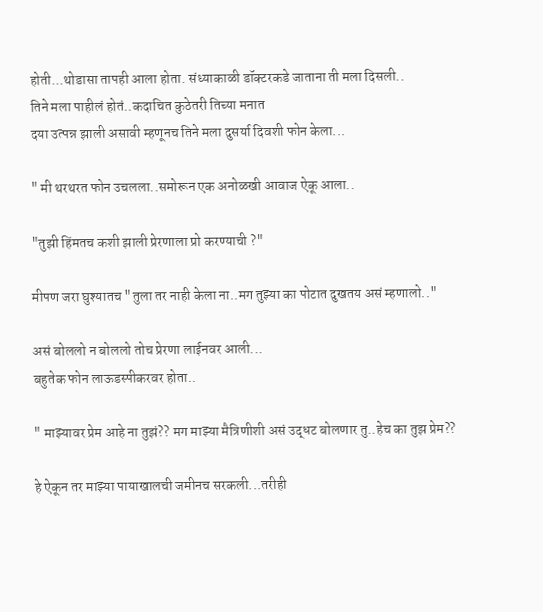होती...थोडासा तापही आला होता. संध्याकाळी डॉक्टरकडे जाताना ती मला दिसली..
तिने मला पाहीलं होतं..कदाचित कुठेतरी तिच्या मनात
दया उत्पन्न झाली असावी म्हणूनच तिने मला दुसर्या दिवशी फोन केला...

" मी थरथरत फोन उचलला..समोरून एक अनोळखी आवाज ऐकू आला..

"तुझी हिंमतच कशी झाली प्रेरणाला प्रो करण्याची ?"

मीपण जरा घुश्यातच "तुला तर नाही केला ना..मग तुझ्या का पोटात दुखतय असं म्हणालो.."

असं बोललो न बोललो तोच प्रेरणा लाईनवर आली...
बहुतेक फोन लाऊडस्पीकरवर होता..

" माझ्यावर प्रेम आहे ना तुझं?? मग माझ्या मैत्रिणीशी असं उद्धट बोलणार तु..हेच का तुझ प्रेम??

हे ऐकून तर माझ्या पायाखालची जमीनच सरकली...तरीही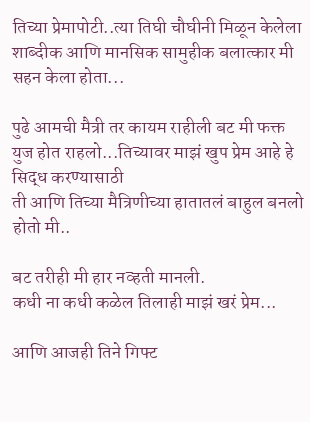तिच्या प्रेमापोटी..त्या तिघी चौघीनी मिळून केलेला शाब्दीक आणि मानसिक सामुहीक बलात्कार मी सहन केला होता...

पुढे आमची मैत्री तर कायम राहीली बट मी फक्त युज होत राहलो...तिच्यावर माझं खुप प्रेम आहे हे सिद्ध करण्यासाठी
ती आणि तिच्या मैत्रिणीच्या हातातलं बाहुल बनलो होतो मी..

बट तरीही मी हार नव्हती मानली.
कधी ना कधी कळेल तिलाही माझं खरं प्रेम...

आणि आजही तिने गिफ्ट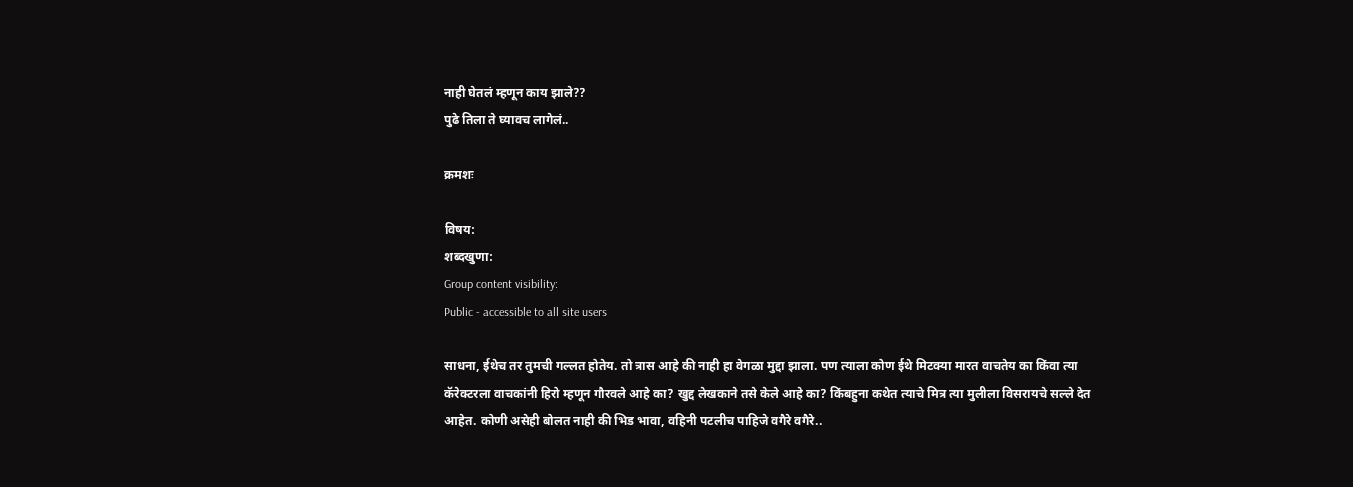नाही घेतलं म्हणून काय झाले??
पुढे तिला ते घ्यावच लागेलं..

क्रमशः

विषय:
शब्दखुणा:
Group content visibility:
Public - accessible to all site users

साधना, ईथेच तर तुमची गल्लत होतेय. तो त्रास आहे की नाही हा वेगळा मुद्दा झाला. पण त्याला कोण ईथे मिटक्या मारत वाचतेय का किंवा त्या कॅरेक्टरला वाचकांनी हिरो म्हणून गौरवले आहे का? खुद्द लेखकाने तसे केले आहे का? किंबहुना कथेत त्याचे मित्र त्या मुलीला विसरायचे सल्ले देत आहेत. कोणी असेही बोलत नाही की भिड भावा, वहिनी पटलीच पाहिजे वगैरे वगैरे..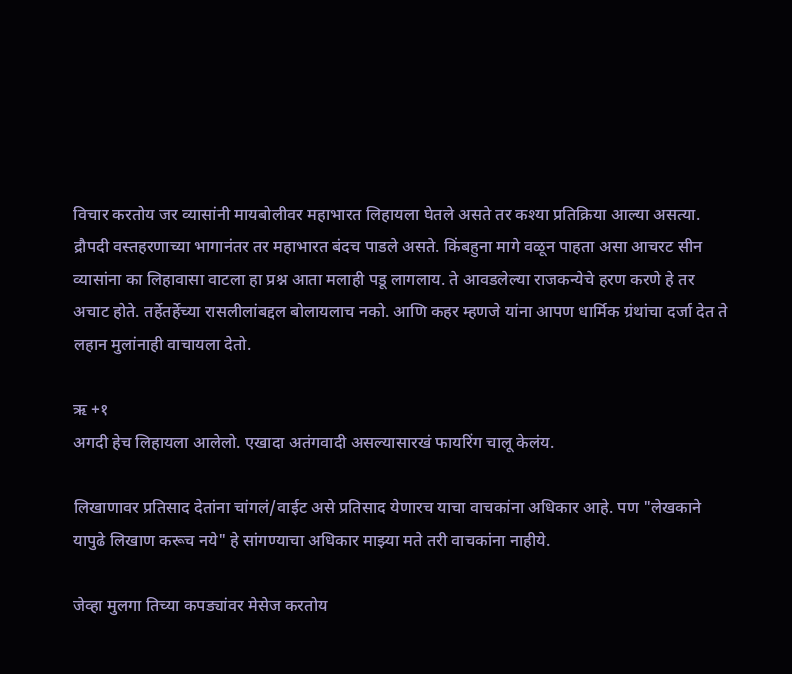विचार करतोय जर व्यासांनी मायबोलीवर महाभारत लिहायला घेतले असते तर कश्या प्रतिक्रिया आल्या असत्या. द्रौपदी वस्तहरणाच्या भागानंतर तर महाभारत बंदच पाडले असते. किंबहुना मागे वळून पाहता असा आचरट सीन व्यासांना का लिहावासा वाटला हा प्रश्न आता मलाही पडू लागलाय. ते आवडलेल्या राजकन्येचे हरण करणे हे तर अचाट होते. तर्हेतर्हेच्या रासलीलांबद्दल बोलायलाच नको. आणि कहर म्हणजे यांना आपण धार्मिक ग्रंथांचा दर्जा देत ते लहान मुलांनाही वाचायला देतो.

ऋ +१
अगदी हेच लिहायला आलेलो. एखादा अतंगवादी असल्यासारखं फायरिंग चालू केलंय.

लिखाणावर प्रतिसाद देतांना चांगलं/वाईट असे प्रतिसाद येणारच याचा वाचकांना अधिकार आहे. पण "लेखकाने यापुढे लिखाण करूच नये" हे सांगण्याचा अधिकार माझ्या मते तरी वाचकांना नाहीये.

जेव्हा मुलगा तिच्या कपड्यांवर मेसेज करतोय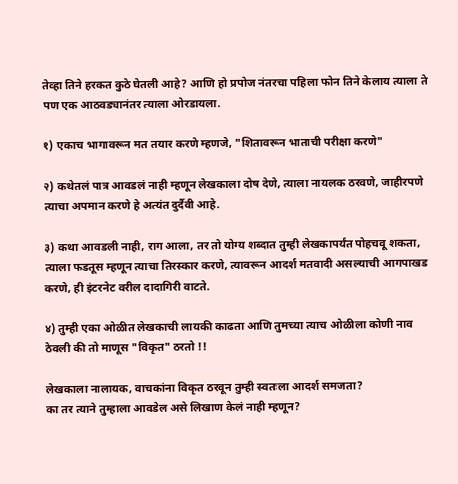तेव्हा तिने हरकत कुठे घेतली आहे? आणि हो प्रपोज नंतरचा पहिला फोन तिने केलाय त्याला ते पण एक आठवड्यानंतर त्याला ओरडायला.

१) एकाच भागावरून मत तयार करणे म्हणजे, "शितावरून भाताची परीक्षा करणे"

२) कथेतलं पात्र आवडलं नाही म्हणून लेखकाला दोष देणे, त्याला नायलक ठरवणे, जाहीरपणे त्याचा अपमान करणे हे अत्यंत दुर्दैवी आहे.

३) कथा आवडली नाही, राग आला, तर तो योग्य शब्दात तुम्ही लेखकापर्यंत पोहचवू शकता, त्याला फडतूस म्हणून त्याचा तिरस्कार करणे, त्यावरून आदर्श मतवादी असल्याची आगपाखड करणे, ही इंटरनेट वरील दादागिरी वाटते.

४) तुम्ही एका ओळीत लेखकाची लायकी काढता आणि तुमच्या त्याच ओळीला कोणी नाव ठेवली की तो माणूस "विकृत" ठरतो !!

लेखकाला नालायक, वाचकांना विकृत ठरवून तुम्ही स्वतःला आदर्श समजता?
का तर त्याने तुम्हाला आवडेल असे लिखाण केलं नाही म्हणून?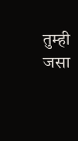तुम्ही जसा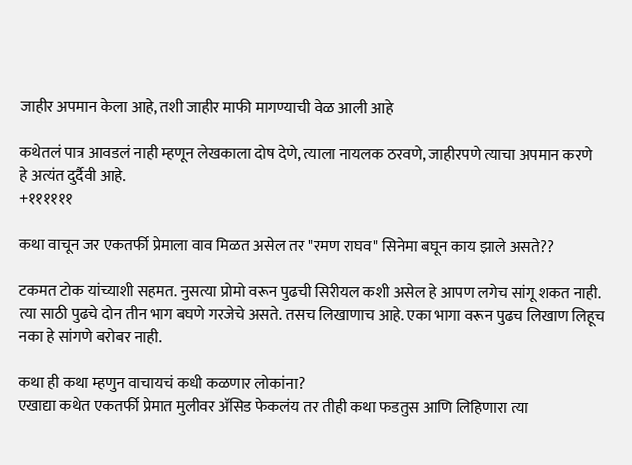जाहीर अपमान केला आहे, तशी जाहीर माफी मागण्याची वेळ आली आहे

कथेतलं पात्र आवडलं नाही म्हणून लेखकाला दोष देणे, त्याला नायलक ठरवणे, जाहीरपणे त्याचा अपमान करणे हे अत्यंत दुर्दैवी आहे.
+११११११

कथा वाचून जर एकतर्फी प्रेमाला वाव मिळत असेल तर "रमण राघव" सिनेमा बघून काय झाले असते??

टकमत टोक यांच्याशी सहमत. नुसत्या प्रोमो वरून पुढची सिरीयल कशी असेल हे आपण लगेच सांगू शकत नाही. त्या साठी पुढचे दोन तीन भाग बघणे गरजेचे असते. तसच लिखाणाच आहे. एका भागा वरून पुढच लिखाण लिहूच नका हे सांगणे बरोबर नाही.

कथा ही कथा म्हणुन वाचायचं कधी कळणार लोकांना?
एखाद्या कथेत एकतर्फी प्रेमात मुलीवर अ‍ॅसिड फेकलंय तर तीही कथा फडतुस आणि लिहिणारा त्या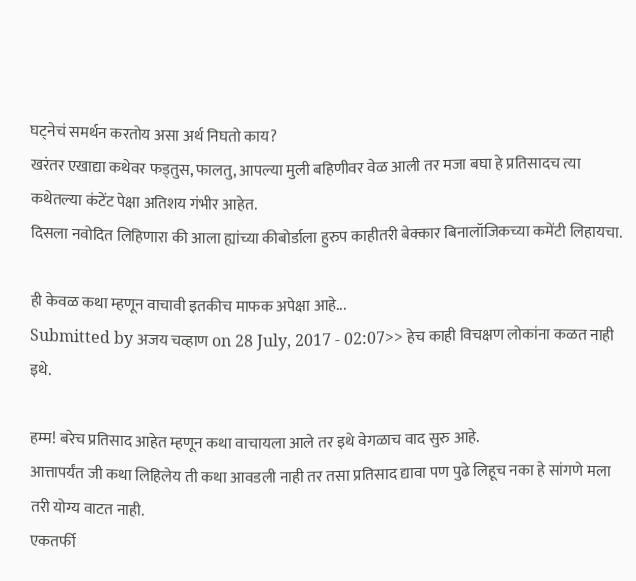घट्नेचं समर्थन करतोय असा अर्थ निघतो काय?
खरंतर एखाद्या कथेवर फड्तुस, फालतु, आपल्या मुली बहिणीवर वेळ आली तर मजा बघा हे प्रतिसादच त्या कथेतल्या कंटेंट पेक्षा अतिशय गंभीर आहेत.
दिसला नवोदित लिहिणारा की आला ह्यांच्या कीबोर्डाला हुरुप काहीतरी बेक्कार बिनालॉजिकच्या कमेंटी लिहायचा.

ही केवळ कथा म्हणून वाचावी इतकीच माफक अपेक्षा आहे...
Submitted by अजय चव्हाण on 28 July, 2017 - 02:07>> हेच काही विचक्षण लोकांना कळत नाही इथे.

हम्म! बरेच प्रतिसाद आहेत म्हणून कथा वाचायला आले तर इथे वेगळाच वाद सुरु आहे.
आत्तापर्यंत जी कथा लिहिलेय ती कथा आवडली नाही तर तसा प्रतिसाद द्यावा पण पुढे लिहूच नका हे सांगणे मला तरी योग्य वाटत नाही.
एकतर्फी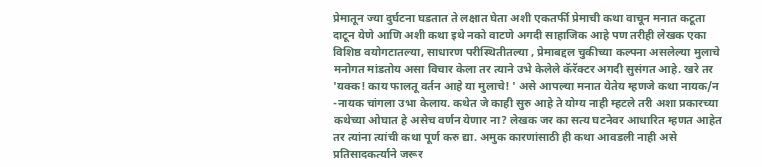प्रेमातून ज्या दुर्घटना घडतात ते लक्षात घेता अशी एकतर्फी प्रेमाची कथा वाचून मनात कटूता दाटून येणे आणि अशी कथा इथे नको वाटणे अगदी साहाजिक आहे पण तरीही लेखक एका विशिष्ठ वयोगटातल्या, साधारण परीस्थितीतल्या , प्रेमाबद्दल चुकीच्या कल्पना असलेल्या मुलाचे मनोगत मांडतोय असा विचार केला तर त्याने उभे केलेले कॅरॅक्टर अगदी सुसंगत आहे. खरे तर 'यक्क! काय फालतू वर्तन आहे या मुलाचे! ' असे आपल्या मनात येतेय म्हणजे कथा नायक/न -नायक चांगला उभा केलाय. कथेत जे काही सुरु आहे ते योग्य नाही म्हटले तरी अशा प्रकारच्या कथेच्या ओघात हे असेच वर्णन येणार ना? लेखक जर का सत्य घटनेवर आधारित म्हणत आहेत तर त्यांना त्यांची कथा पूर्ण करु द्या. अमुक कारणांसाठी ही कथा आवडली नाही असे प्रतिसादकर्त्याने जरूर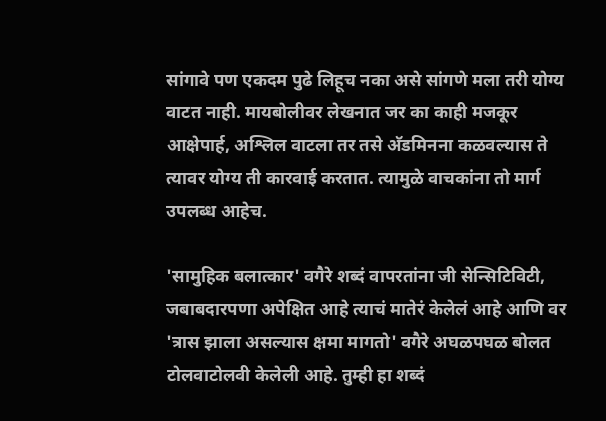सांगावे पण एकदम पुढे लिहूच नका असे सांगणे मला तरी योग्य वाटत नाही. मायबोलीवर लेखनात जर का काही मजकूर आक्षेपार्ह, अश्लिल वाटला तर तसे अ‍ॅडमिनना कळवल्यास ते त्यावर योग्य ती कारवाई करतात. त्यामुळे वाचकांना तो मार्ग उपलब्ध आहेच.

'सामुहिक बलात्कार' वगैरे शब्दं वापरतांना जी सेन्सिटिविटी, जबाबदारपणा अपेक्षित आहे त्याचं मातेरं केलेलं आहे आणि वर 'त्रास झाला असल्यास क्षमा मागतो' वगैरे अघळपघळ बोलत टोलवाटोलवी केलेली आहे. तुम्ही हा शब्दं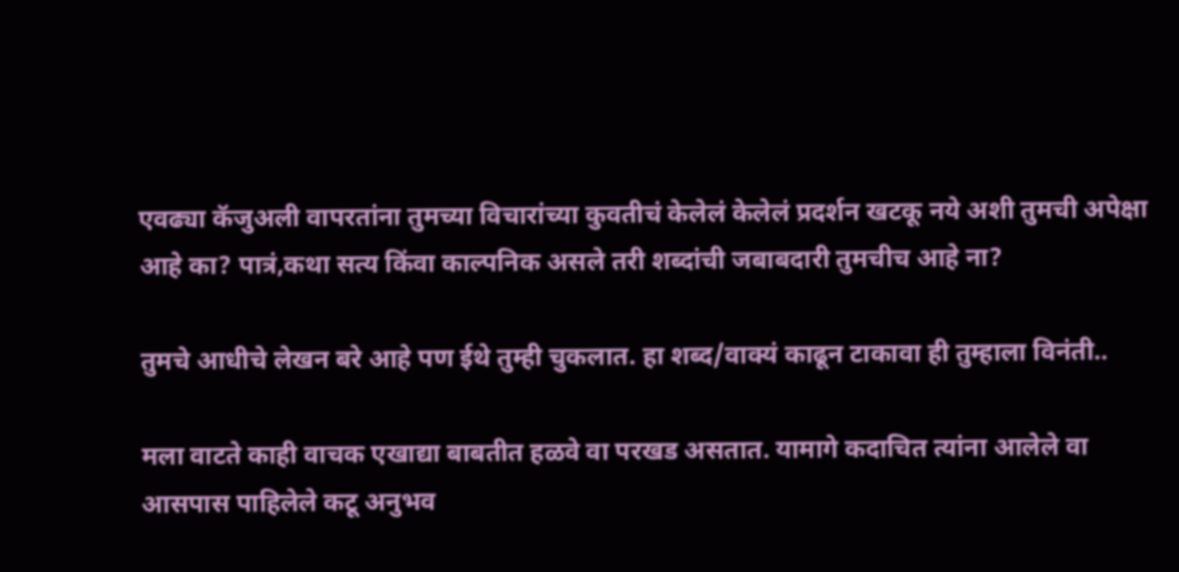एवढ्या कॅजुअली वापरतांना तुमच्या विचारांच्या कुवतीचं केलेलं केलेलं प्रदर्शन खटकू नये अशी तुमची अपेक्षा आहे का? पात्रं,कथा सत्य किंवा काल्पनिक असले तरी शब्दांची जबाबदारी तुमचीच आहे ना?

तुमचे आधीचे लेखन बरे आहे पण ईथे तुम्ही चुकलात. हा शब्द/वाक्यं काढून टाकावा ही तुम्हाला विनंती..

मला वाटते काही वाचक एखाद्या बाबतीत हळवे वा परखड असतात. यामागे कदाचित त्यांना आलेले वा आसपास पाहिलेले कटू अनुभव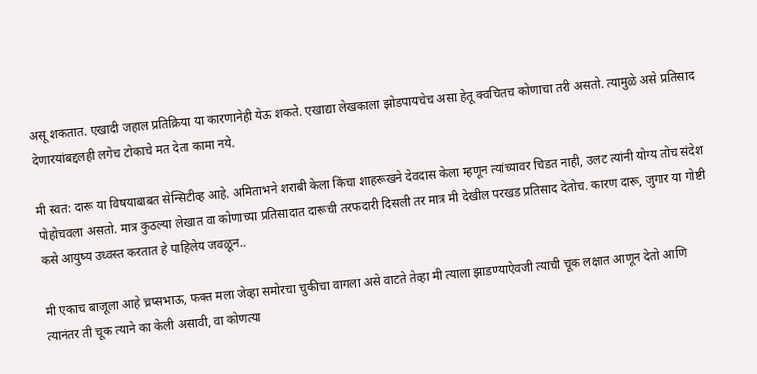असू शकतात. एखादी जहाल प्रतिक्रिया या कारणानेही येऊ शकते. एखाद्या लेखकाला झोडपायचेच असा हेतू क्वचितच कोणाचा तरी असतो. त्यामुळे असे प्रतिसाद देणारयांबद्दलही लगेच टोकाचे मत देता कामा नये.

मी स्वत: दारू या विषयाबाबत सेन्सिटीव्ह आहे. अमिताभने शराबी केला किंचा शाहरूखने देवदास केला म्हणून त्यांच्यावर चिडत नाही, उलट त्यांनी योग्य तोच संदेश पोहोचवला असतो. मात्र कुठल्या लेखात वा कोणाच्या प्रतिसादात दारूची तरफदारी दिसली तर मात्र मी देखील परखड प्रतिसाद देतोच. कारण दारू, जुगार या गोष्टी कसे आयुष्य उध्वस्त करतात हे पाहिलेय जवळून..

मी एकाच बाजूला आहे च्रप्सभाऊ, फक्त मला जेव्हा समोरचा चुकीचा वागला असे वाटते तेव्हा मी त्याला झाडण्याऐवजी त्याची चूक लक्षात आणून देतो आणि त्यानंतर ती चूक त्याने का केली असावी, वा कोणत्या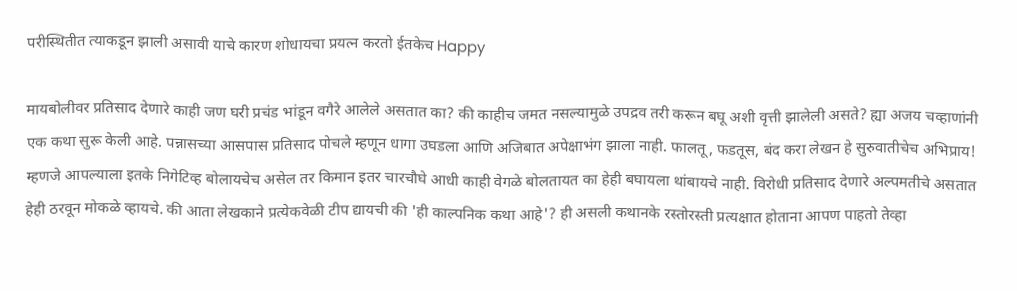परीस्थितीत त्याकडून झाली असावी याचे कारण शोधायचा प्रयत्न करतो ईतकेच Happy

मायबोलीवर प्रतिसाद देणारे काही जण घरी प्रचंड भांडून वगैरे आलेले असतात का? की काहीच जमत नसल्यामुळे उपद्रव तरी करून बघू अशी वृत्ती झालेली असते? ह्या अजय चव्हाणांनी एक कथा सुरू केली आहे. पन्नासच्या आसपास प्रतिसाद पोचले म्हणून धागा उघडला आणि अजिबात अपेक्षाभंग झाला नाही. फालतू, फडतूस, बंद करा लेखन हे सुरुवातीचेच अभिप्राय! म्हणजे आपल्याला इतके निगेटिव्ह बोलायचेच असेल तर किमान इतर चारचौघे आधी काही वेगळे बोलतायत का हेही बघायला थांबायचे नाही. विरोधी प्रतिसाद देणारे अल्पमतीचे असतात हेही ठरवून मोकळे व्हायचे. की आता लेखकाने प्रत्येकवेळी टीप द्यायची की 'ही काल्पनिक कथा आहे'? ही असली कथानके रस्तोरस्ती प्रत्यक्षात होताना आपण पाहतो तेव्हा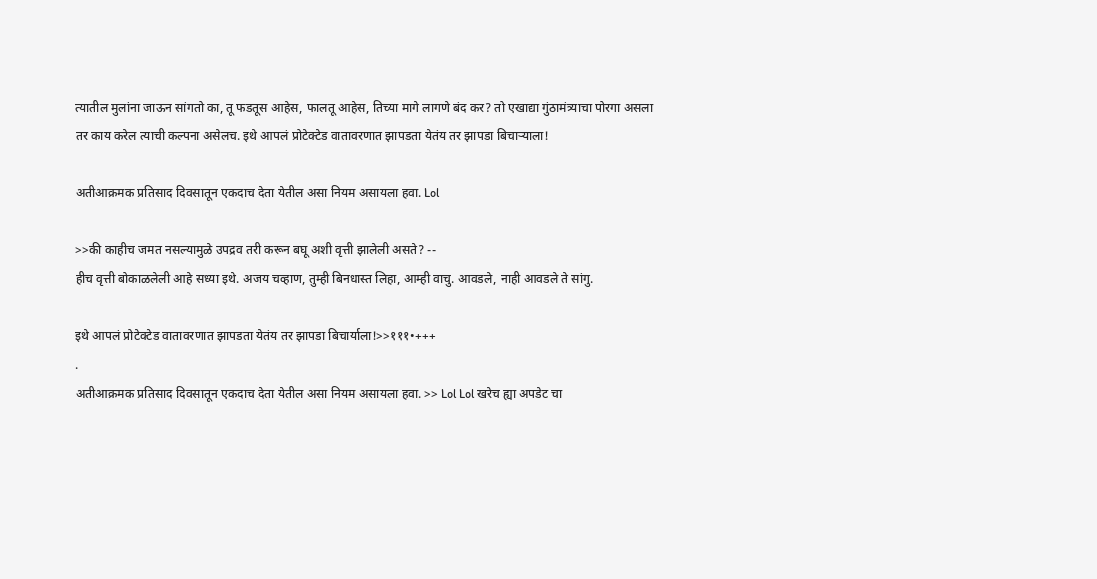त्यातील मुलांना जाऊन सांगतो का, तू फडतूस आहेस, फालतू आहेस, तिच्या मागे लागणे बंद कर? तो एखाद्या गुंठामंत्र्याचा पोरगा असला तर काय करेल त्याची कल्पना असेलच. इथे आपलं प्रोटेक्टेड वातावरणात झापडता येतंय तर झापडा बिचार्‍याला!

अतीआक्रमक प्रतिसाद दिवसातून एकदाच देता येतील असा नियम असायला हवा. Lol

>>की काहीच जमत नसल्यामुळे उपद्रव तरी करून बघू अशी वृत्ती झालेली असते? --
हीच वृत्ती बोकाळलेली आहे सध्या इथे. अजय चव्हाण, तुम्ही बिनधास्त लिहा, आम्ही वाचु. आवडले, नाही आवडले ते सांगु.

इथे आपलं प्रोटेक्टेड वातावरणात झापडता येतंय तर झापडा बिचार्याला!>>१११•+++
.
अतीआक्रमक प्रतिसाद दिवसातून एकदाच देता येतील असा नियम असायला हवा. >> Lol Lol खरेच ह्या अपडेट चा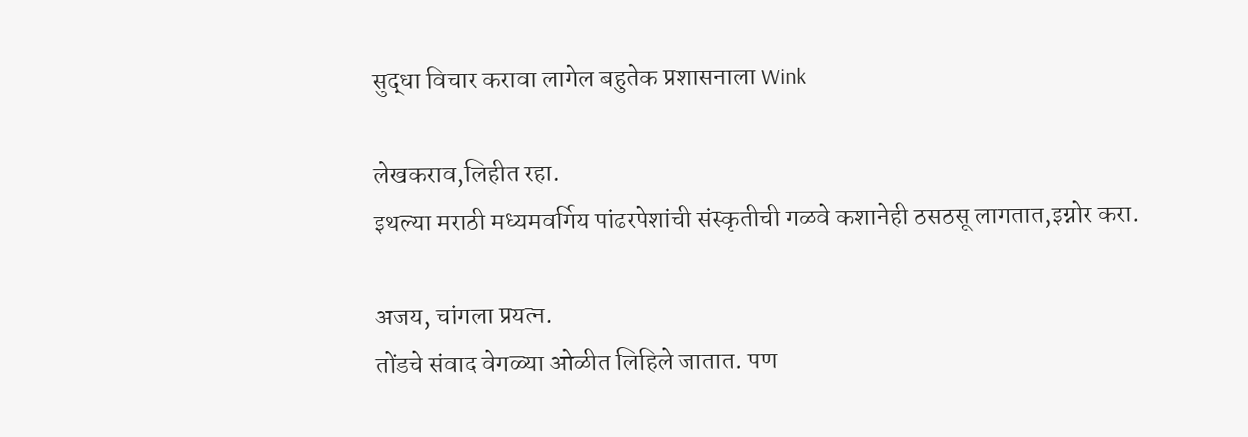सुद्धा विचार करावा लागेल बहुतेक प्रशासनाला Wink

लेखकराव,लिहीत रहा.
इथल्या मराठी मध्यमवर्गिय पांढरपेशांची संस्कृतीची गळवे कशानेही ठसठसू लागतात,इग्नोर करा.

अजय, चांगला प्रयत्न.
तोंडचे संवाद वेगळ्या ओळीत लिहिले जातात. पण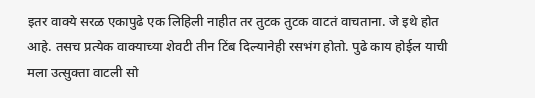इतर वाक्ये सरळ एकापुढे एक लिहिली नाहीत तर तुटक तुटक वाटतं वाचताना. जे इथे होत आहे. तसच प्रत्येक वाक्याच्या शेवटी तीन टिंब दिल्यानेही रसभंग होतो. पुढे काय होईल याची मला उत्सुक्ता वाटली सो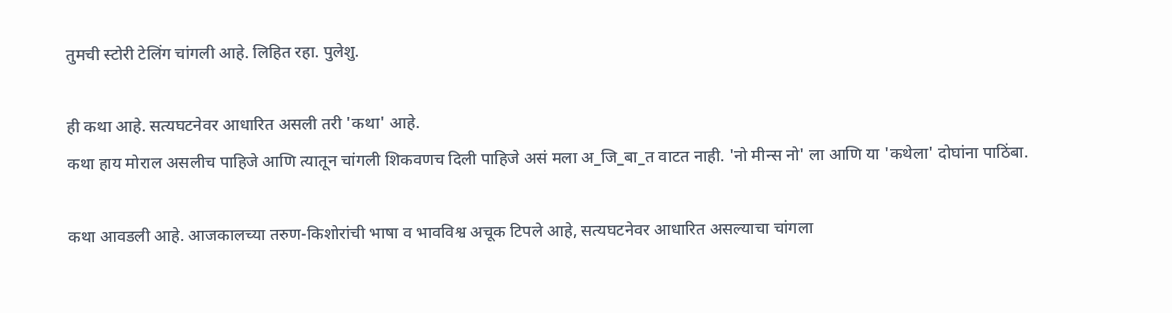तुमची स्टोरी टेलिंग चांगली आहे. लिहित रहा. पुलेशु.

ही कथा आहे. सत्यघटनेवर आधारित असली तरी 'कथा' आहे.
कथा हाय मोराल असलीच पाहिजे आणि त्यातून चांगली शिकवणच दिली पाहिजे असं मला अ_जि_बा_त वाटत नाही. 'नो मीन्स नो' ला आणि या 'कथेला' दोघांना पाठिंबा.

कथा आवडली आहे. आजकालच्या तरुण-किशोरांची भाषा व भावविश्व अचूक टिपले आहे, सत्यघटनेवर आधारित असल्याचा चांगला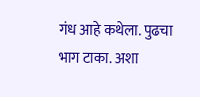गंध आहे कथेला. पुढचा भाग टाका. अशा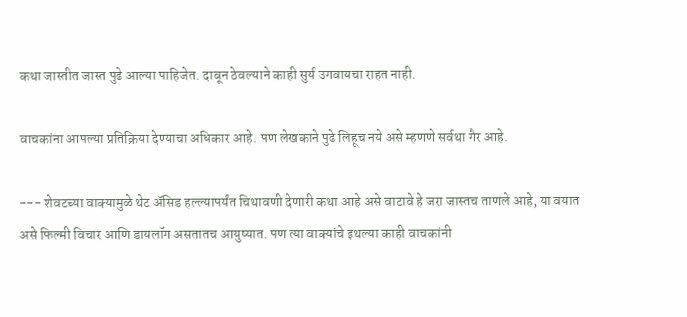कथा जास्तीत जास्त पुढे आल्या पाहिजेत. दाबून ठेवल्याने काही सुर्य उगवायचा राहत नाही.

वाचकांना आपल्या प्रतिक्रिया देण्याचा अधिकार आहे. पण लेखकाने पुढे लिहूच नये असे म्हणणे सर्वथा गैर आहे.

--- शेवटच्या वाक्यामुळे थेट अ‍ॅसिड हल्ल्यापर्यंत चिथावणी देणारी कथा आहे असे वाटावे हे जरा जास्तच ताणले आहे, या वयात असे फिल्मी विचार आणि डायलॉग असतातच आयुष्यात. पण त्या वाक्यांचे इथल्या काही वाचकांनी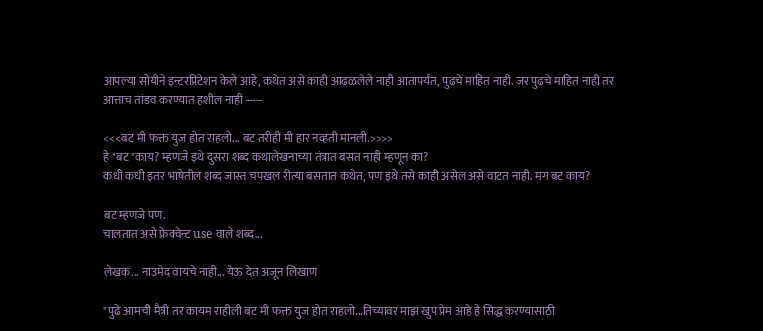आपल्या सोयीने इन्टरप्रिटेशन केले आहे, कथेत असे काही आढळलेले नाही आतापर्यंत, पुढचे माहित नाही. जर पुढचे माहित नाही तर आत्ताच तांडव करण्यात हशील नाही -----

<<<बट मी फक्त युज होत राहलो... बट तरीही मी हार नव्हती मानली.>>>>
हे "बट"काय? म्हणजे इथे दुसरा शब्द कथालेखनाच्या तंत्रात बसत नाही म्हणून का?
कधी कधी इतर भाषेतील शब्द जास्त चपखल रीत्या बसतात कथेत, पण इथे तसे काही असेल असे वाटत नाही. मग बट काय?

बट म्हणजे पण.
चालतात असे फ्रेक्वेन्ट use वाले शब्द...

लेखक... नाउमेद वायचे नाही... येऊ देत अजून लिखाण

"पुढे आमची मैत्री तर कायम राहीली बट मी फक्त युज होत राहलो...तिच्यावर माझं खुप प्रेम आहे हे सिद्ध करण्यासाठी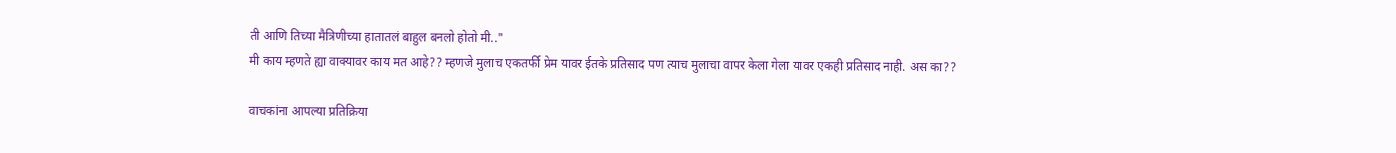ती आणि तिच्या मैत्रिणीच्या हातातलं बाहुल बनलो होतो मी.."
मी काय म्हणते ह्या वाक्यावर काय मत आहे?? म्हणजे मुलाच एकतर्फी प्रेम यावर ईतके प्रतिसाद पण त्याच मुलाचा वापर केला गेला यावर एकही प्रतिसाद नाही. अस का??

वाचकांना आपल्या प्रतिक्रिया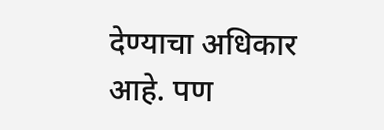देण्याचा अधिकार आहे. पण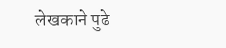लेखकाने पुढे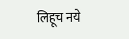लिहूच नये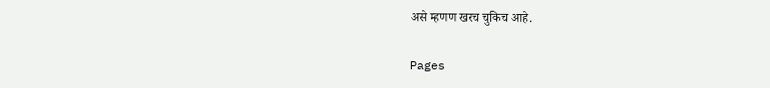असे म्हणण खरच चुकिच आहे.

Pages